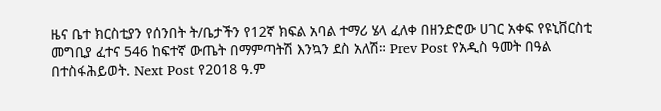ዜና ቤተ ክርስቲያን የሰንበት ት/ቤታችን የ12ኛ ክፍል አባል ተማሪ ሄላ ፈለቀ በዘንድሮው ሀገር አቀፍ የዩኒቨርስቲ መግቢያ ፈተና 546 ከፍተኛ ውጤት በማምጣትሽ እንኳን ደስ አለሽ። Prev Post የአዲስ ዓመት በዓል በተስፋሕይወት. Next Post የ2018 ዓ.ም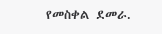የመስቀል ደመራ.